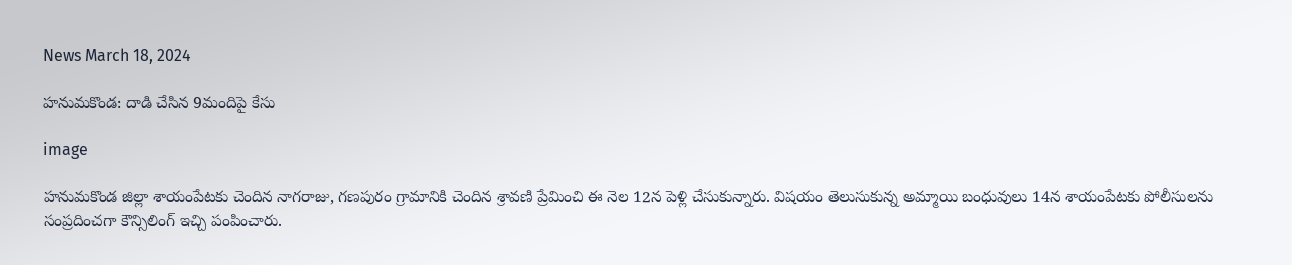News March 18, 2024

హనుమకొండ: దాడి చేసిన 9మందిపై కేసు

image

హనుమకొండ జిల్లా శాయంపేటకు చెందిన నాగరాజు, గణపురం గ్రామానికి చెందిన శ్రావణి ప్రేమించి ఈ నెల 12న పెళ్లి చేసుకున్నారు. విషయం తెలుసుకున్న అమ్మాయి బంధువులు 14న శాయంపేటకు పోలీసులను సంప్రదించగా కౌన్సిలింగ్ ఇచ్చి పంపించారు.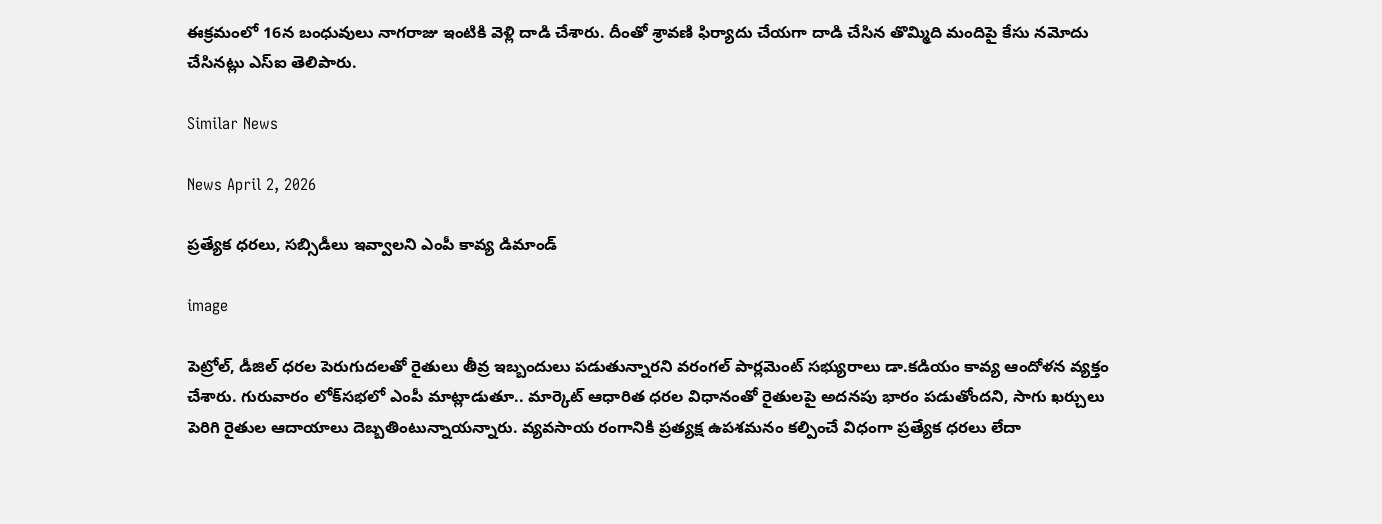ఈక్రమంలో 16న బంధువులు నాగరాజు ఇంటికి వెళ్లి దాడి చేశారు. దీంతో శ్రావణి ఫిర్యాదు చేయగా దాడి చేసిన తొమ్మిది మందిపై కేసు నమోదు చేసినట్లు ఎస్ఐ తెలిపారు.

Similar News

News April 2, 2026

ప్రత్యేక ధరలు, సబ్సిడీలు ఇవ్వాలని ఎంపీ కావ్య డిమాండ్

image

పెట్రోల్, డీజిల్ ధరల పెరుగుదలతో రైతులు తీవ్ర ఇబ్బందులు పడుతున్నారని వరంగల్ పార్లమెంట్ సభ్యురాలు డా.కడియం కావ్య ఆందోళన వ్యక్తం చేశారు. గురువారం లోక్‌సభలో ఎంపీ మాట్లాడుతూ.. మార్కెట్ ఆధారిత ధరల విధానంతో రైతులపై అదనపు భారం పడుతోందని, సాగు ఖర్చులు పెరిగి రైతుల ఆదాయాలు దెబ్బతింటున్నాయన్నారు. వ్యవసాయ రంగానికి ప్రత్యక్ష ఉపశమనం కల్పించే విధంగా ప్రత్యేక ధరలు లేదా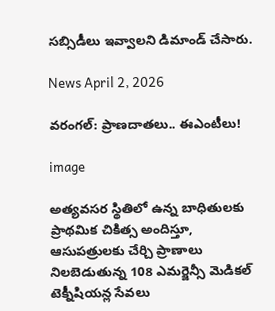సబ్సిడీలు ఇవ్వాలని డిమాండ్ చేసారు.

News April 2, 2026

వరంగల్: ప్రాణదాతలు.. ఈఎంటీలు!

image

అత్యవసర స్థితిలో ఉన్న బాధితులకు ప్రాథమిక చికిత్స అందిస్తూ, ఆసుపత్రులకు చేర్చి ప్రాణాలు నిలబెడుతున్న 108 ఎమర్జెన్సీ మెడికల్ టెక్నీషియన్ల సేవలు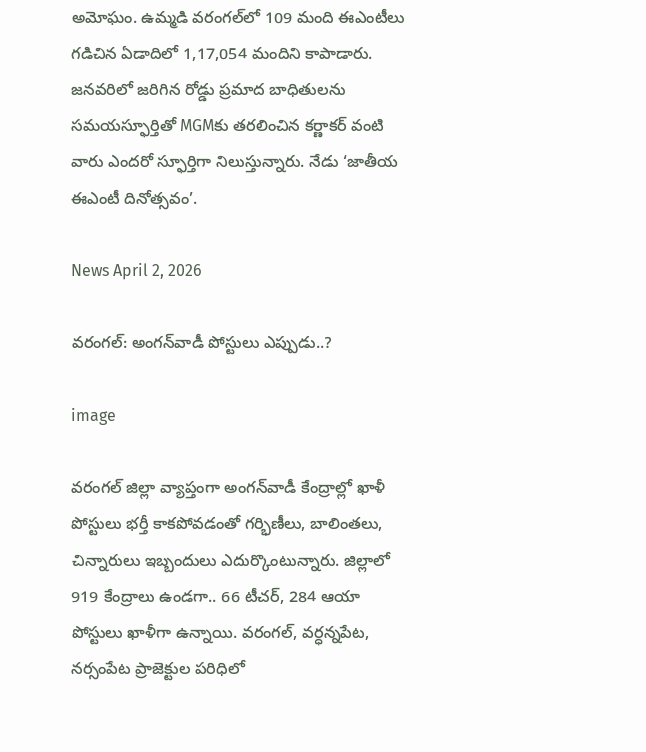అమోఘం. ఉమ్మడి వరంగల్‌లో 109 మంది ఈఎంటీలు గడిచిన ఏడాదిలో 1,17,054 మందిని కాపాడారు. జనవరిలో జరిగిన రోడ్డు ప్రమాద బాధితులను సమయస్ఫూర్తితో MGMకు తరలించిన కర్ణాకర్ వంటి వారు ఎందరో స్ఫూర్తిగా నిలుస్తున్నారు. నేడు ‘జాతీయ ఈఎంటీ దినోత్సవం’.

News April 2, 2026

వరంగల్: అంగన్‌వాడీ పోస్టులు ఎప్పుడు..?

image

వరంగల్ జిల్లా వ్యాప్తంగా అంగన్‌వాడీ కేంద్రాల్లో ఖాళీ పోస్టులు భర్తీ కాకపోవడంతో గర్భిణీలు, బాలింతలు, చిన్నారులు ఇబ్బందులు ఎదుర్కొంటున్నారు. జిల్లాలో 919 కేంద్రాలు ఉండగా.. 66 టీచర్, 284 ఆయా పోస్టులు ఖాళీగా ఉన్నాయి. వరంగల్, వర్ధన్నపేట, నర్సంపేట ప్రాజెక్టుల పరిధిలో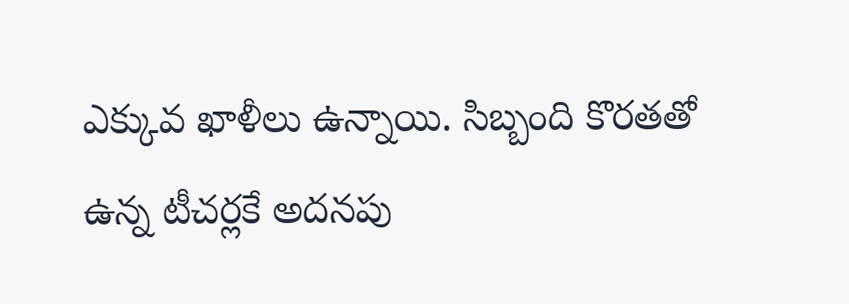ఎక్కువ ఖాళీలు ఉన్నాయి. సిబ్బంది కొరతతో ఉన్న టీచర్లకే అదనపు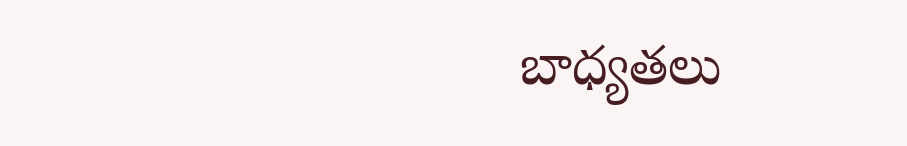బాధ్యతలు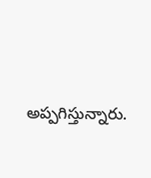అప్పగిస్తున్నారు.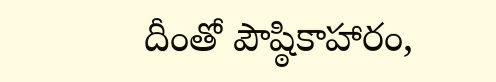దీంతో పౌష్ఠికాహారం,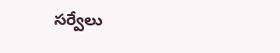సర్వేలు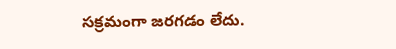సక్రమంగా జరగడం లేదు.